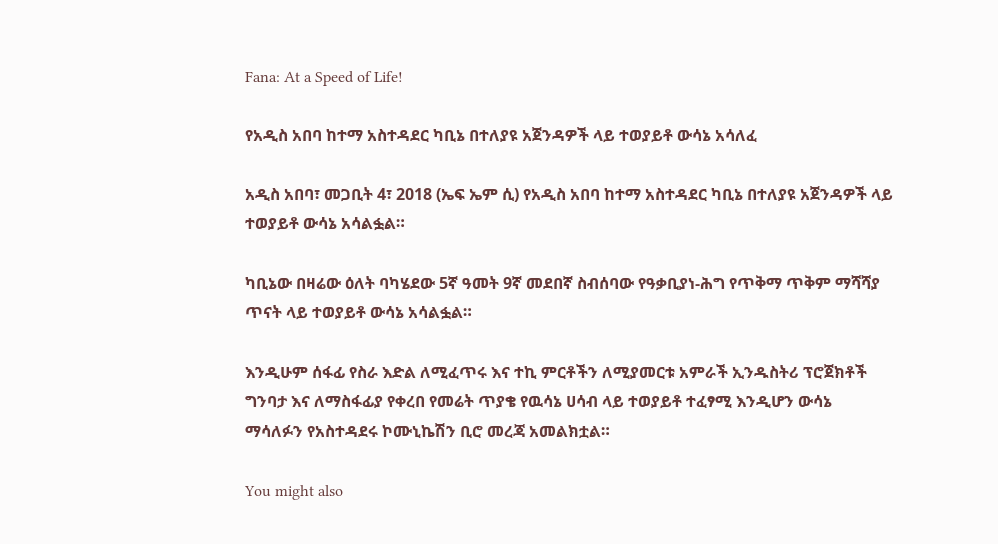Fana: At a Speed of Life!

የአዲስ አበባ ከተማ አስተዳደር ካቢኔ በተለያዩ አጀንዳዎች ላይ ተወያይቶ ውሳኔ አሳለፈ

አዲስ አበባ፣ መጋቢት 4፣ 2018 (ኤፍ ኤም ሲ) የአዲስ አበባ ከተማ አስተዳደር ካቢኔ በተለያዩ አጀንዳዎች ላይ ተወያይቶ ውሳኔ አሳልፏል።

ካቢኔው በዛሬው ዕለት ባካሄደው 5ኛ ዓመት 9ኛ መደበኛ ስብሰባው የዓቃቢያነ-ሕግ የጥቅማ ጥቅም ማሻሻያ ጥናት ላይ ተወያይቶ ውሳኔ አሳልፏል።

እንዲሁም ሰፋፊ የስራ እድል ለሚፈጥሩ እና ተኪ ምርቶችን ለሚያመርቱ አምራች ኢንዱስትሪ ፕሮጀክቶች ግንባታ እና ለማስፋፊያ የቀረበ የመሬት ጥያቄ የዉሳኔ ሀሳብ ላይ ተወያይቶ ተፈፃሚ እንዲሆን ውሳኔ ማሳለፉን የአስተዳደሩ ኮሙኒኬሽን ቢሮ መረጃ አመልክቷል።

You might also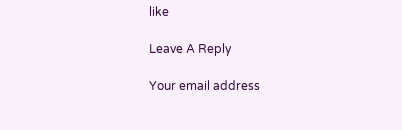like

Leave A Reply

Your email address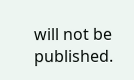will not be published.